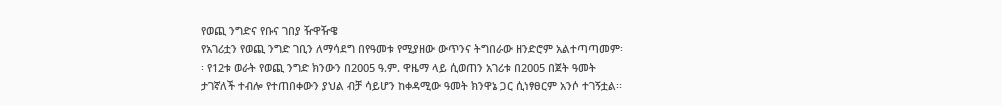የወጪ ንግድና የቡና ገበያ ዥዋዥዌ
የአገሪቷን የወጪ ንግድ ገቢን ለማሳደግ በየዓመቱ የሚያዘው ውጥንና ትግበራው ዘንድሮም አልተጣጣመም፡፡ የ12ቱ ወራት የወጪ ንግድ ክንውን በ2005 ዓ.ም. ዋዜማ ላይ ሲወጠን አገሪቱ በ2005 በጀት ዓመት ታገኛለች ተብሎ የተጠበቀውን ያህል ብቻ ሳይሆን ከቀዳሚው ዓመት ክንዋኔ ጋር ሲነፃፀርም አንሶ ተገኝቷል፡፡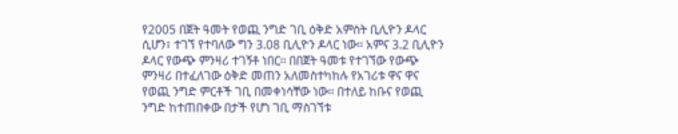የ2005 በጀት ዓመት የወጪ ንግድ ገቢ ዕቅድ አምስት ቢሊዮን ዶላር ሲሆን፣ ተገኘ የተባለው ግን 3.08 ቢሊዮን ዶላር ነው፡፡ አምና 3.2 ቢሊዮን ዶላር የውጭ ምንዛሪ ተገኝቶ ነበር፡፡ በበጀት ዓመቱ የተገኘው የውጭ ምንዛሪ በተፈለገው ዕቅድ መጠን አለመስተካከሉ የአገሪቱ ዋና ዋና የወጪ ንግድ ምርቶች ገቢ በመቀነሳቸው ነው፡፡ በተለይ ከቡና የወጪ ንግድ ከተጠበቀው በታች የሆነ ገቢ ማስገኘቱ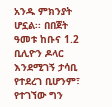አንዱ ምክንያት ሆኗል፡፡ በበጀት ዓመቱ ከቡና 1.2 ቢሊዮን ዶላር እንደሚገኝ ታሳቢ የተደረገ ቢሆንም፣ የተገኘው ግን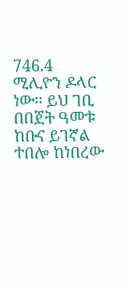746.4 ሚሊዮን ዶላር ነው፡፡ ይህ ገቢ በበጀት ዓመቱ ከቡና ይገኛል ተበሎ ከነበረው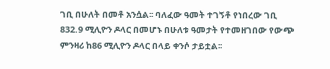ገቢ በሁለት በመቶ አንሷል፡፡ ባለፈው ዓመት ተገኝቶ የነበረው ገቢ 832.9 ሚሊዮን ዶላር በመሆኑ በሁለቱ ዓመታት የተመዘገበው የውጭ ምንዛሪ ከ86 ሚሊዮን ዶላር በላይ ቀንሶ ታይቷል፡፡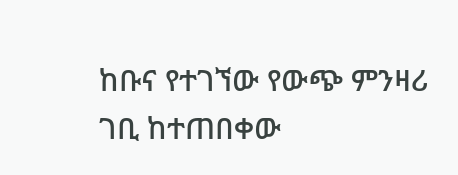ከቡና የተገኘው የውጭ ምንዛሪ ገቢ ከተጠበቀው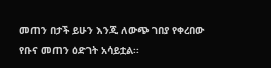መጠን በታች ይሁን እንጂ ለውጭ ገበያ የቀረበው የቡና መጠን ዕድገት አሳይቷል፡፡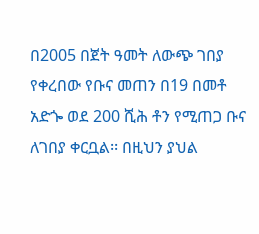በ2005 በጀት ዓመት ለውጭ ገበያ የቀረበው የቡና መጠን በ19 በመቶ አድጐ ወደ 200 ሺሕ ቶን የሚጠጋ ቡና ለገበያ ቀርቧል፡፡ በዚህን ያህል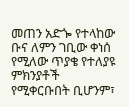መጠን አድጐ የተላከው ቡና ለምን ገቢው ቀነሰ የሚለው ጥያቄ የተለያዩ ምክንያቶች የሚቀርቡበት ቢሆንም፣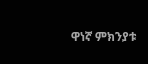ዋነኛ ምክንያቱ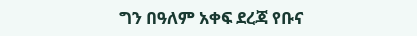ግን በዓለም አቀፍ ደረጃ የቡና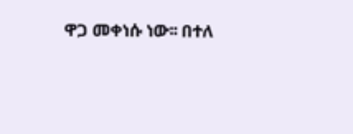ዋጋ መቀነሱ ነው፡፡ በተለ